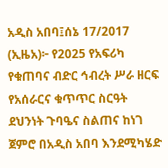አዲስ አበባ፤ሰኔ 17/2017 (ኢዜአ)፦ የ2025 የአፍሪካ የቁጠባና ብድር ኅብረት ሥራ ዘርፍ የአሰራርና ቁጥጥር ስርዓት ደህንነት ጉባዔና ስልጠና ከነገ ጀምሮ በአዲስ አበባ እንደሚካሄድ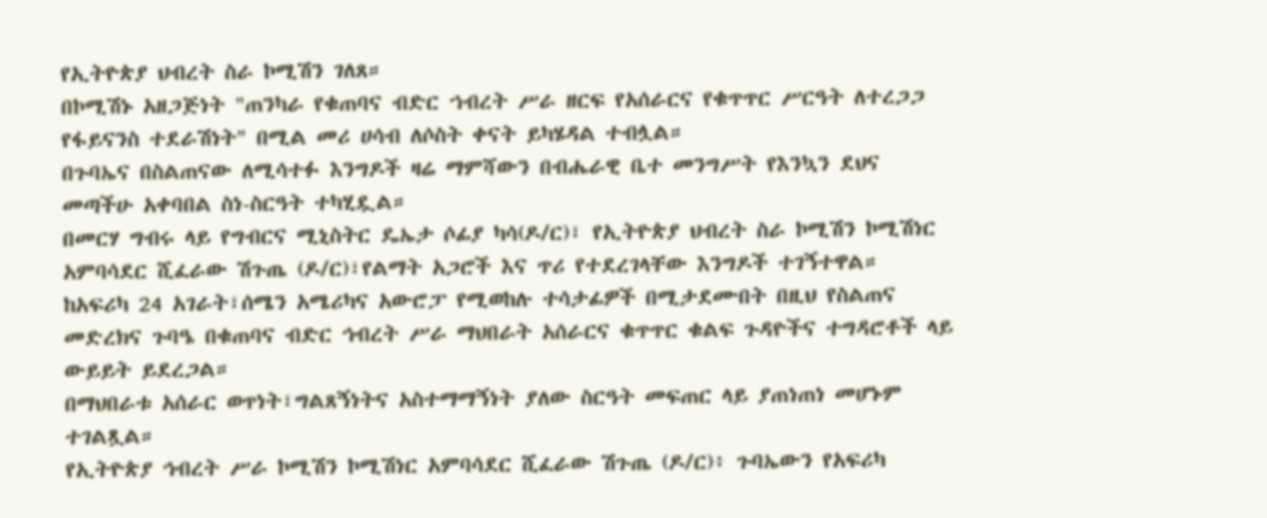የኢትዮጵያ ህብረት ስራ ኮሚሽን ገለጸ።
በኮሚሽኑ አዘጋጅነት "ጠንካራ የቁጠባና ብድር ኀብረት ሥራ ዘርፍ የአሰራርና የቁጥጥር ሥርዓት ለተረጋጋ የፋይናንስ ተደራሽነት" በሚል መሪ ሀሳብ ለሶስት ቀናት ይካሄዳል ተብሏል።
በጉባኤና በስልጠናው ለሚሳተፉ እንግዶች ዛሬ ማምሻውን በብሔራዊ ቤተ መንግሥት የእንኳን ደህና መጣችሁ አቀባበል ስነ-ስርዓት ተካሂዷል።
በመርሃ ግብሩ ላይ የግብርና ሚኒስትር ዴኤታ ሶፊያ ካሳ(ዶ/ር)፣ የኢትዮጵያ ህብረት ስራ ኮሚሽን ኮሚሽነር አምባሳደር ሺፈራው ሽጉጤ (ዶ/ር)፣የልማት አጋሮች እና ጥሪ የተደረገላቸው እንግዶች ተገኝተዋል።
ከአፍሪካ 24 አገራት፣ሰሜን አሜሪካና አውሮፓ የሚወከሉ ተሳታፊዎች በሚታደሙበት በዚህ የስልጠና መድረክና ጉባዔ በቁጠባና ብድር ኅብረት ሥራ ማህበራት አሰራርና ቁጥጥር ቁልፍ ጉዳዮችና ተግዳሮቶች ላይ ውይይት ይደረጋል።
በማህበራቱ አሰራር ወጥነት፣ግልጸኝነትና አስተማማኝነት ያለው ስርዓት መፍጠር ላይ ያጠነጠነ መሆኑም ተገልጿል።
የኢትዮጵያ ኅብረት ሥራ ኮሚሽን ኮሚሽነር አምባሳደር ሺፈራው ሽጉጤ (ዶ/ር)፥ ጉባኤውን የአፍሪካ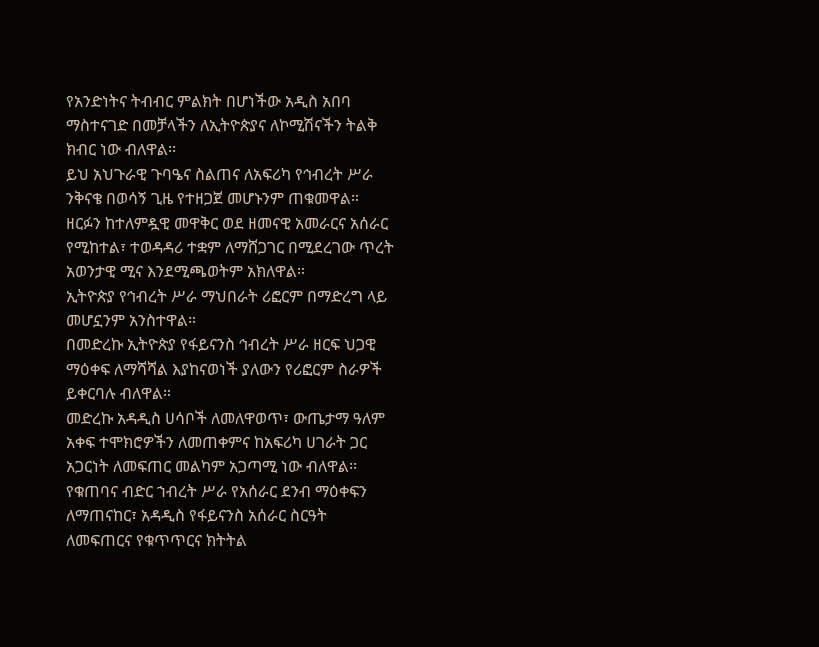የአንድነትና ትብብር ምልክት በሆነችው አዲስ አበባ ማስተናገድ በመቻላችን ለኢትዮጵያና ለኮሚሽናችን ትልቅ ክብር ነው ብለዋል፡፡
ይህ አህጉራዊ ጉባዔና ስልጠና ለአፍሪካ የኅብረት ሥራ ንቅናቄ በወሳኝ ጊዜ የተዘጋጀ መሆኑንም ጠቁመዋል።
ዘርፉን ከተለምዷዊ መዋቅር ወደ ዘመናዊ አመራርና አሰራር የሚከተል፣ ተወዳዳሪ ተቋም ለማሸጋገር በሚደረገው ጥረት አወንታዊ ሚና እንደሚጫወትም አክለዋል።
ኢትዮጵያ የኅብረት ሥራ ማህበራት ሪፎርም በማድረግ ላይ መሆኗንም አንስተዋል።
በመድረኩ ኢትዮጵያ የፋይናንስ ኅብረት ሥራ ዘርፍ ህጋዊ ማዕቀፍ ለማሻሻል እያከናወነች ያለውን የሪፎርም ስራዎች ይቀርባሉ ብለዋል።
መድረኩ አዳዲስ ሀሳቦች ለመለዋወጥ፣ ውጤታማ ዓለም አቀፍ ተሞክሮዎችን ለመጠቀምና ከአፍሪካ ሀገራት ጋር አጋርነት ለመፍጠር መልካም አጋጣሚ ነው ብለዋል፡፡
የቁጠባና ብድር ኀብረት ሥራ የአሰራር ደንብ ማዕቀፍን ለማጠናከር፣ አዳዲስ የፋይናንስ አሰራር ስርዓት ለመፍጠርና የቁጥጥርና ክትትል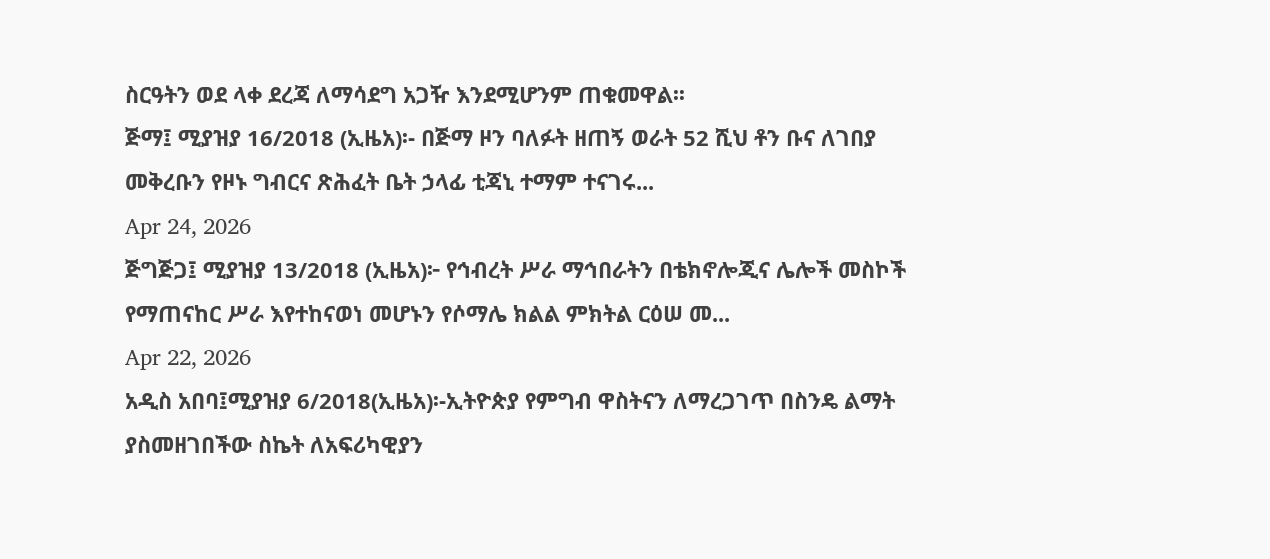ስርዓትን ወደ ላቀ ደረጃ ለማሳደግ አጋዥ እንደሚሆንም ጠቁመዋል፡፡
ጅማ፤ ሚያዝያ 16/2018 (ኢዜአ)፡- በጅማ ዞን ባለፉት ዘጠኝ ወራት 52 ሺህ ቶን ቡና ለገበያ መቅረቡን የዞኑ ግብርና ጽሕፈት ቤት ኃላፊ ቲጃኒ ተማም ተናገሩ...
Apr 24, 2026
ጅግጅጋ፤ ሚያዝያ 13/2018 (ኢዜአ)፦ የኅብረት ሥራ ማኅበራትን በቴክኖሎጂና ሌሎች መስኮች የማጠናከር ሥራ እየተከናወነ መሆኑን የሶማሌ ክልል ምክትል ርዕሠ መ...
Apr 22, 2026
አዲስ አበባ፤ሚያዝያ 6/2018(ኢዜአ)፡-ኢትዮጵያ የምግብ ዋስትናን ለማረጋገጥ በስንዴ ልማት ያስመዘገበችው ስኬት ለአፍሪካዊያን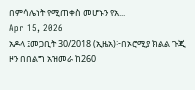በምሳሌነት የሚጠቀስ መሆኑን የአ...
Apr 15, 2026
አዶላ ፤መጋቢት 30/2018 (ኢዜአ)፦በኦሮሚያ ክልል ጉጂ ዞን በበልግ አዝመራ ከ260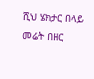ሺህ ሄክታር በላይ መሬት በዘር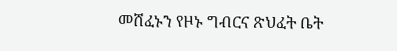መሸፈኑን የዞኑ ግብርና ጽህፈት ቤት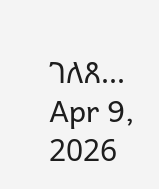ገለጸ...
Apr 9, 2026